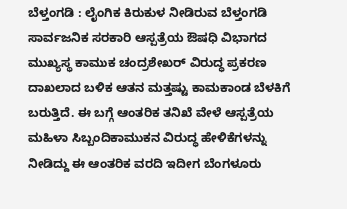ಬೆಳ್ತಂಗಡಿ : ಲೈಂಗಿಕ ಕಿರುಕುಳ ನೀಡಿರುವ ಬೆಳ್ತಂಗಡಿ ಸಾರ್ವಜನಿಕ ಸರಕಾರಿ ಆಸ್ಪತ್ರೆಯ ಔಷಧಿ ವಿಭಾಗದ ಮುಖ್ಯಸ್ಥ ಕಾಮುಕ ಚಂದ್ರಶೇಖರ್ ವಿರುದ್ಧ ಪ್ರಕರಣ ದಾಖಲಾದ ಬಳಿಕ ಆತನ ಮತ್ತಷ್ಟು ಕಾಮಕಾಂಡ ಬೆಳಕಿಗೆ ಬರುತ್ತಿದೆ. ಈ ಬಗ್ಗೆ ಆಂತರಿಕ ತನಿಖೆ ವೇಳೆ ಆಸ್ಪತ್ರೆಯ ಮಹಿಳಾ ಸಿಬ್ಬಂದಿಕಾಮುಕನ ವಿರುದ್ಧ ಹೇಳಿಕೆಗಳನ್ನು ನೀಡಿದ್ದು ಈ ಆಂತರಿಕ ವರದಿ ಇದೀಗ ಬೆಂಗಳೂರು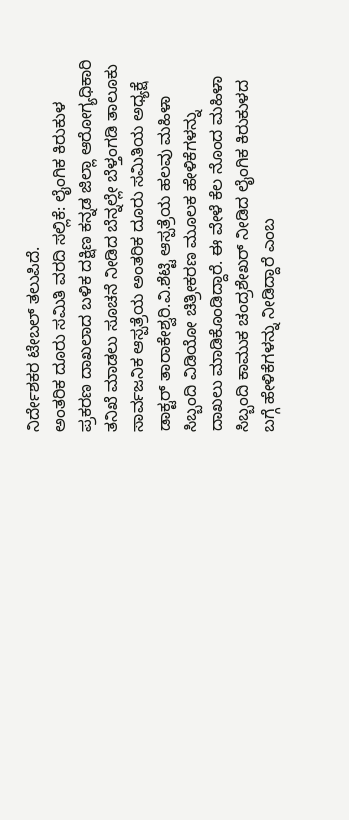ನಿರ್ದೇಶಕರ ಟೇಬಲ್ ತಲುಪಿದೆ.
ಅಂತರಿಕ ದೂರು ಸಮಿತಿ ವರದಿ ಸಲ್ಲಿಕೆ: ಲೈಂಗಿಕ ಕಿರುಕುಳ ಪ್ರಕರಣ ದಾಖಲಾದ ಬಳಿಕ ದಕ್ಷಿಣ ಕನ್ನಡ ಜಿಲ್ಲಾ ಆರೋಗ್ಯಧಿಕಾರಿ ತನಿಖೆ ಮಾಡಲು ಸೂಚನೆ ನೀಡಿದ ಬೆನ್ನಲ್ಲೇ ಬೆಳ್ತಂಗಡಿ ತಾಲೂಕು ಸಾರ್ವಜನಿಕ ಆಸ್ಪತ್ರೆಯ ಅಂತರಿಕ ದೂರು ಸಮಿತಿಯ ಅಧ್ಯಕ್ಷೆ ಡಾಕ್ಟರ್ ತಾರಾಕೇಶ್ವರಿ.ವಿ.ಶೆಟ್ಟಿ ಆಸ್ಪತ್ರೆಯ ಹಲವು ಮಹಿಳಾ ಸಿಬ್ಬಂದಿ ವಿಡಿಯೋ ಚಿತ್ರೀಕರಣ ಮೂಲಕ ಹೇಳಿಕೆಗಳನ್ನು ದಾಖಲು ಮಾಡಿಕೊಂಡಿದ್ದಾರೆ. ಈ ವೇಳೆ ಕೆಲ ನೊಂದ ಮಹಿಳಾ ಸಿಬ್ಬಂದಿ ಕಾಮುಕ ಚಂದ್ರಶೇಖರ್ ನೀಡಿದ ಲೈಂಗಿಕ ಕಿರುಕುಳದ ಬಗ್ಗೆ ಹೇಳಿಕೆಗಳನ್ನು ನೀಡಿದ್ದಾರೆ ಎಂಬ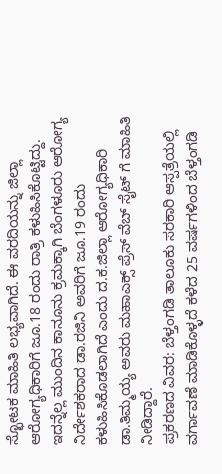ಸ್ಛೋಟಕ ಮಾಹಿತಿ ಲಭ್ಯವಾಗಿದೆ. ಈ ವರದಿಯನ್ನು ಜಿಲ್ಲಾ ಆರೋಗ್ಯಧಿಕಾರಿಗೆ ಜೂ.18 ರಂದು ರಾತ್ರಿ ಕಳುಹಿಸಿಕೊಟ್ಟಿದ್ದು. ಇದನ್ನೆಲ್ಲ ಮುಂದಿನ ಕಾನೂನು ಕ್ರಮಕ್ಕಾಗಿ ಬೆಂಗಳೂರು ಆರೋಗ್ಯ ನಿರ್ದೇಶಕರಾದ ಡಾ.ರಜಿನಿ ಅವರಿಗೆ ಜೂ.19 ರಂದು ಕಳುಹಿಸಿಕೊಡಲಾಗಿದೆ ಎಂದು ದ.ಕ.ಜಿಲ್ಲಾ ಆರೋಗ್ಯಧಿಕಾರಿ ಡಾ.ತಿಮ್ಮಯ್ಯ ಅವರು ಮಹಾಎಕ್ಸ್ ಪ್ರೆಸ್ ವೆಬ್ ಸೈಟ್ ಗೆ ಮಾಹಿತಿ ನೀಡಿದ್ದಾರೆ.
ಪ್ರಕರಣದ ವಿವರ: ಬೆಳ್ತಂಗಡಿ ತಾಲೂಕು ಸರಕಾರಿ ಆಸ್ಪತ್ರೆಯಲ್ಲಿ ವರ್ಗಾವಣೆ ಮಾಡಿಕೊಳ್ಳದೆ ಕಳೆದ 25 ವರ್ಷಗಳಿಂದ ಬೆಳ್ತಂಗಡಿ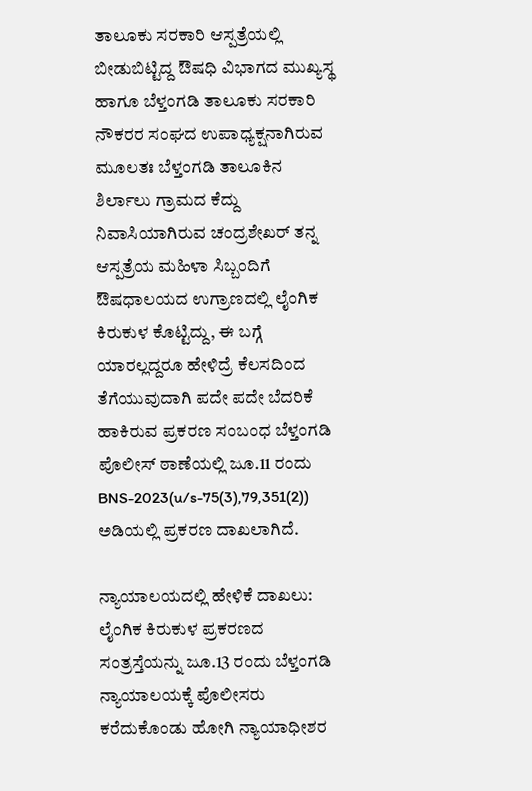ತಾಲೂಕು ಸರಕಾರಿ ಆಸ್ಪತ್ರೆಯಲ್ಲಿ ಬೀಡುಬಿಟ್ಟಿದ್ದ ಔಷಧಿ ವಿಭಾಗದ ಮುಖ್ಯಸ್ಥ ಹಾಗೂ ಬೆಳ್ತಂಗಡಿ ತಾಲೂಕು ಸರಕಾರಿ ನೌಕರರ ಸಂಘದ ಉಪಾಧ್ಯಕ್ಷನಾಗಿರುವ ಮೂಲತಃ ಬೆಳ್ತಂಗಡಿ ತಾಲೂಕಿನ ಶಿರ್ಲಾಲು ಗ್ರಾಮದ ಕೆದ್ದು ನಿವಾಸಿಯಾಗಿರುವ ಚಂದ್ರಶೇಖರ್ ತನ್ನ ಆಸ್ಪತ್ರೆಯ ಮಹಿಳಾ ಸಿಬ್ಬಂದಿಗೆ ಔಷಧಾಲಯದ ಉಗ್ರಾಣದಲ್ಲಿ ಲೈಂಗಿಕ ಕಿರುಕುಳ ಕೊಟ್ಟಿದ್ದು, ಈ ಬಗ್ಗೆ ಯಾರಲ್ಲದ್ದರೂ ಹೇಳಿದ್ರೆ ಕೆಲಸದಿಂದ ತೆಗೆಯುವುದಾಗಿ ಪದೇ ಪದೇ ಬೆದರಿಕೆ ಹಾಕಿರುವ ಪ್ರಕರಣ ಸಂಬಂಧ ಬೆಳ್ತಂಗಡಿ ಪೊಲೀಸ್ ಠಾಣೆಯಲ್ಲಿ ಜೂ.11 ರಂದು BNS-2023(u/s-75(3),79,351(2)) ಅಡಿಯಲ್ಲಿ ಪ್ರಕರಣ ದಾಖಲಾಗಿದೆ.

ನ್ಯಾಯಾಲಯದಲ್ಲಿ ಹೇಳಿಕೆ ದಾಖಲು: ಲೈಂಗಿಕ ಕಿರುಕುಳ ಪ್ರಕರಣದ ಸಂತ್ರಸ್ತೆಯನ್ನು ಜೂ.13 ರಂದು ಬೆಳ್ತಂಗಡಿ ನ್ಯಾಯಾಲಯಕ್ಕೆ ಪೊಲೀಸರು ಕರೆದುಕೊಂಡು ಹೋಗಿ ನ್ಯಾಯಾಧೀಶರ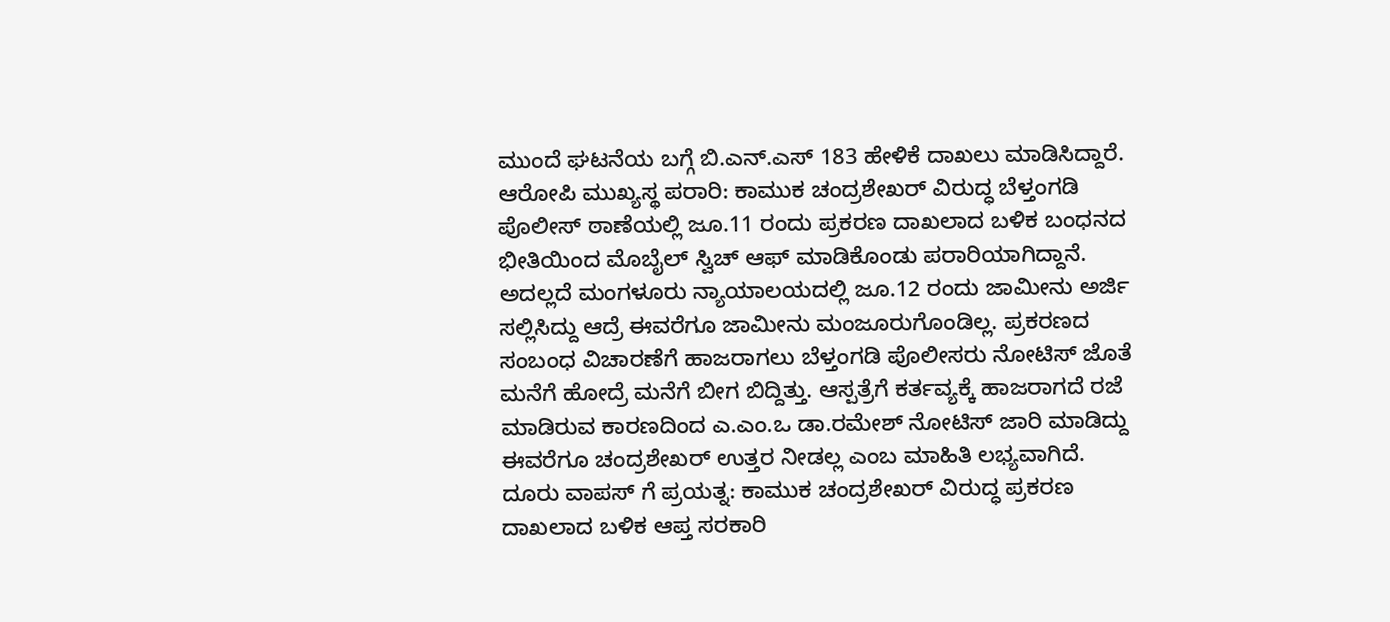ಮುಂದೆ ಘಟನೆಯ ಬಗ್ಗೆ ಬಿ.ಎನ್.ಎಸ್ 183 ಹೇಳಿಕೆ ದಾಖಲು ಮಾಡಿಸಿದ್ದಾರೆ.
ಆರೋಪಿ ಮುಖ್ಯಸ್ಥ ಪರಾರಿ: ಕಾಮುಕ ಚಂದ್ರಶೇಖರ್ ವಿರುದ್ಧ ಬೆಳ್ತಂಗಡಿ ಪೊಲೀಸ್ ಠಾಣೆಯಲ್ಲಿ ಜೂ.11 ರಂದು ಪ್ರಕರಣ ದಾಖಲಾದ ಬಳಿಕ ಬಂಧನದ ಭೀತಿಯಿಂದ ಮೊಬೈಲ್ ಸ್ವಿಚ್ ಆಫ್ ಮಾಡಿಕೊಂಡು ಪರಾರಿಯಾಗಿದ್ದಾನೆ. ಅದಲ್ಲದೆ ಮಂಗಳೂರು ನ್ಯಾಯಾಲಯದಲ್ಲಿ ಜೂ.12 ರಂದು ಜಾಮೀನು ಅರ್ಜಿ ಸಲ್ಲಿಸಿದ್ದು ಆದ್ರೆ ಈವರೆಗೂ ಜಾಮೀನು ಮಂಜೂರುಗೊಂಡಿಲ್ಲ. ಪ್ರಕರಣದ ಸಂಬಂಧ ವಿಚಾರಣೆಗೆ ಹಾಜರಾಗಲು ಬೆಳ್ತಂಗಡಿ ಪೊಲೀಸರು ನೋಟಿಸ್ ಜೊತೆ ಮನೆಗೆ ಹೋದ್ರೆ ಮನೆಗೆ ಬೀಗ ಬಿದ್ದಿತ್ತು. ಆಸ್ಪತ್ರೆಗೆ ಕರ್ತವ್ಯಕ್ಕೆ ಹಾಜರಾಗದೆ ರಜೆ ಮಾಡಿರುವ ಕಾರಣದಿಂದ ಎ.ಎಂ.ಒ ಡಾ.ರಮೇಶ್ ನೋಟಿಸ್ ಜಾರಿ ಮಾಡಿದ್ದು ಈವರೆಗೂ ಚಂದ್ರಶೇಖರ್ ಉತ್ತರ ನೀಡಲ್ಲ ಎಂಬ ಮಾಹಿತಿ ಲಭ್ಯವಾಗಿದೆ.
ದೂರು ವಾಪಸ್ ಗೆ ಪ್ರಯತ್ನ: ಕಾಮುಕ ಚಂದ್ರಶೇಖರ್ ವಿರುದ್ಧ ಪ್ರಕರಣ ದಾಖಲಾದ ಬಳಿಕ ಆಪ್ತ ಸರಕಾರಿ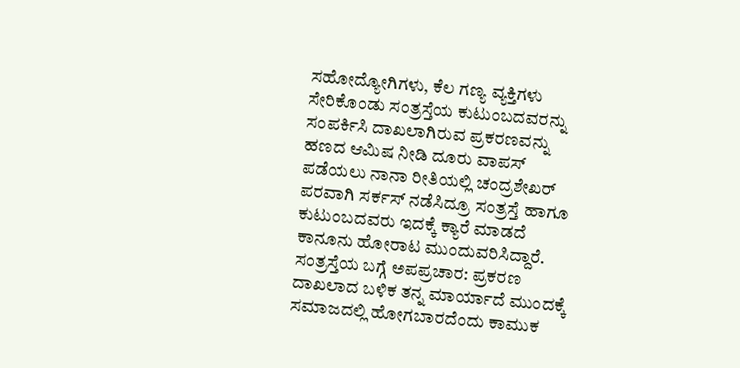ಸಹೋದ್ಯೋಗಿಗಳು, ಕೆಲ ಗಣ್ಯ ವ್ಯಕ್ತಿಗಳು ಸೇರಿಕೊಂಡು ಸಂತ್ರಸ್ತೆಯ ಕುಟುಂಬದವರನ್ನು ಸಂಪರ್ಕಿಸಿ ದಾಖಲಾಗಿರುವ ಪ್ರಕರಣವನ್ನು ಹಣದ ಆಮಿಷ ನೀಡಿ ದೂರು ವಾಪಸ್ ಪಡೆಯಲು ನಾನಾ ರೀತಿಯಲ್ಲಿ ಚಂದ್ರಶೇಖರ್ ಪರವಾಗಿ ಸರ್ಕಸ್ ನಡೆಸಿದ್ರೂ ಸಂತ್ರಸ್ತೆ ಹಾಗೂ ಕುಟುಂಬದವರು ಇದಕ್ಕೆ ಕ್ಯಾರೆ ಮಾಡದೆ ಕಾನೂನು ಹೋರಾಟ ಮುಂದುವರಿಸಿದ್ದಾರೆ.
ಸಂತ್ರಸ್ತೆಯ ಬಗ್ಗೆ ಅಪಪ್ರಚಾರ: ಪ್ರಕರಣ ದಾಖಲಾದ ಬಳಿಕ ತನ್ನ ಮಾರ್ಯಾದೆ ಮುಂದಕ್ಕೆ ಸಮಾಜದಲ್ಲಿ ಹೋಗಬಾರದೆಂದು ಕಾಮುಕ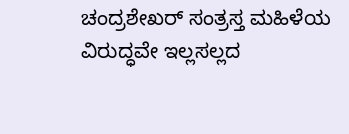ಚಂದ್ರಶೇಖರ್ ಸಂತ್ರಸ್ತ ಮಹಿಳೆಯ ವಿರುದ್ಧವೇ ಇಲ್ಲಸಲ್ಲದ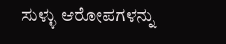ಸುಳ್ಳು ಆರೋಪಗಳನ್ನು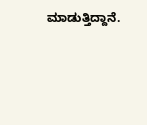ಮಾಡುತ್ತಿದ್ದಾನೆ.